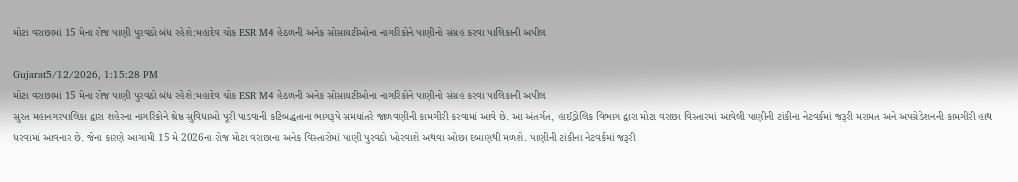મોટા વરાછામાં 15 મેના રોજ પાણી પુરવઠો બંધ રહેશે:મહાદેવ ચોક ESR M4 હેઠળની અનેક સોસાયટીઓના નાગરિકોને પાણીનો સંગ્રહ કરવા પાલિકાની અપીલ

Gujarat5/12/2026, 1:15:28 PM
મોટા વરાછામાં 15 મેના રોજ પાણી પુરવઠો બંધ રહેશે:મહાદેવ ચોક ESR M4 હેઠળની અનેક સોસાયટીઓના નાગરિકોને પાણીનો સંગ્રહ કરવા પાલિકાની અપીલ
સુરત મહાનગરપાલિકા દ્વારા શહેરના નાગરિકોને શ્રેષ્ઠ સુવિધાઓ પૂરી પાડવાની કટિબદ્ધતાના ભાગરૂપે સમયાંતરે જાળવણીની કામગીરી કરવામાં આવે છે. આ અંતર્ગત, હાઈડ્રોલિક વિભાગ દ્વારા મોટા વરાછા વિસ્તારમાં આવેલી પાણીની ટાંકીના નેટવર્કમાં જરૂરી મરામત અને અપગ્રેડેશનની કામગીરી હાથ ધરવામાં આવનાર છે. જેના કારણે આગામી 15 મે 2026ના રોજ મોટા વરાછાના અનેક વિસ્તારોમાં પાણી પુરવઠો ખોરવાશે અથવા ઓછા દબાણથી મળશે. પાણીની ટાંકીના નેટવર્કમાં જરૂરી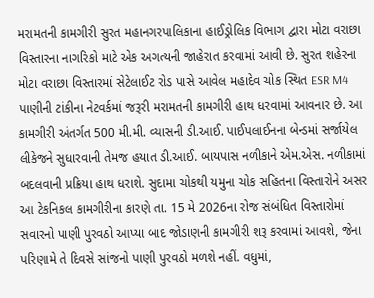મરામતની કામગીરી સુરત મહાનગરપાલિકાના હાઈડ્રોલિક વિભાગ દ્વારા મોટા વરાછા વિસ્તારના નાગરિકો માટે એક અગત્યની જાહેરાત કરવામાં આવી છે. સુરત શહેરના મોટા વરાછા વિસ્તારમાં સેટેલાઈટ રોડ પાસે આવેલ મહાદેવ ચોક સ્થિત ESR M4 પાણીની ટાંકીના નેટવર્કમાં જરૂરી મરામતની કામગીરી હાથ ધરવામાં આવનાર છે. આ કામગીરી અંતર્ગત 500 મી.મી. વ્યાસની ડી.આઈ. પાઈપલાઈનના બેન્ડમાં સર્જાયેલ લીકેજને સુધારવાની તેમજ હયાત ડી.આઈ. બાયપાસ નળીકાને એમ.એસ. નળીકામાં બદલવાની પ્રક્રિયા હાથ ધરાશે. સુદામા ચોકથી યમુના ચોક સહિતના વિસ્તારોને અસર આ ટેકનિકલ કામગીરીના કારણે તા. 15 મે 2026ના રોજ સંબંધિત વિસ્તારોમાં સવારનો પાણી પુરવઠો આપ્યા બાદ જોડાણની કામગીરી શરૂ કરવામાં આવશે, જેના પરિણામે તે દિવસે સાંજનો પાણી પુરવઠો મળશે નહીં. વધુમાં,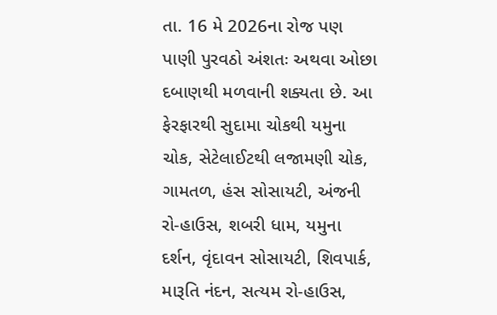તા. 16 મે 2026ના રોજ પણ પાણી પુરવઠો અંશતઃ અથવા ઓછા દબાણથી મળવાની શક્યતા છે. આ ફેરફારથી સુદામા ચોકથી યમુના ચોક, સેટેલાઈટથી લજામણી ચોક, ગામતળ, હંસ સોસાયટી, અંજની રો-હાઉસ, શબરી ધામ, યમુના દર્શન, વૃંદાવન સોસાયટી, શિવપાર્ક, મારૂતિ નંદન, સત્યમ રો-હાઉસ,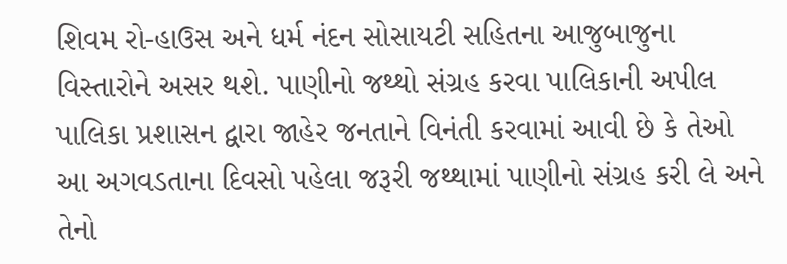શિવમ રો-હાઉસ અને ધર્મ નંદન સોસાયટી સહિતના આજુબાજુના વિસ્તારોને અસર થશે. પાણીનો જથ્થો સંગ્રહ કરવા પાલિકાની અપીલ પાલિકા પ્રશાસન દ્વારા જાહેર જનતાને વિનંતી કરવામાં આવી છે કે તેઓ આ અગવડતાના દિવસો પહેલા જરૂરી જથ્થામાં પાણીનો સંગ્રહ કરી લે અને તેનો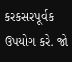કરકસરપૂર્વક ઉપયોગ કરે. જો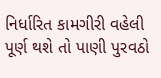નિર્ધારિત કામગીરી વહેલી પૂર્ણ થશે તો પાણી પુરવઠો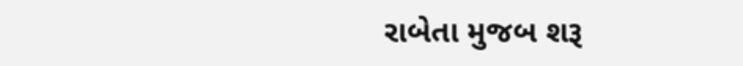રાબેતા મુજબ શરૂ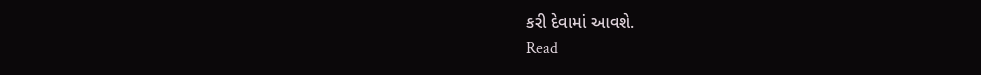કરી દેવામાં આવશે.
Read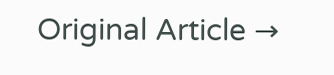Original Article →